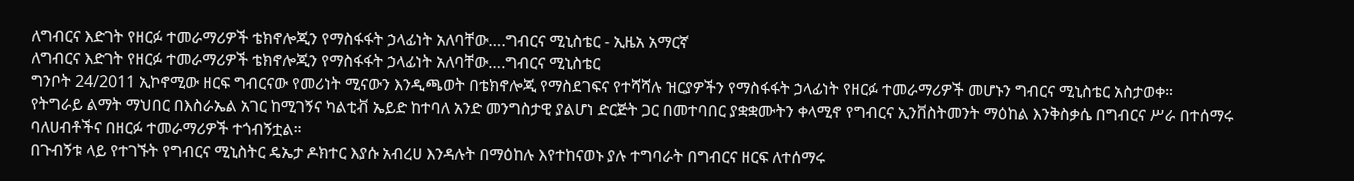ለግብርና እድገት የዘርፉ ተመራማሪዎች ቴክኖሎጂን የማስፋፋት ኃላፊነት አለባቸው….ግብርና ሚኒስቴር - ኢዜአ አማርኛ
ለግብርና እድገት የዘርፉ ተመራማሪዎች ቴክኖሎጂን የማስፋፋት ኃላፊነት አለባቸው….ግብርና ሚኒስቴር
ግንቦት 24/2011 ኢኮኖሚው ዘርፍ ግብርናው የመሪነት ሚናውን እንዲጫወት በቴክኖሎጂ የማስደገፍና የተሻሻሉ ዝርያዎችን የማስፋፋት ኃላፊነት የዘርፉ ተመራማሪዎች መሆኑን ግብርና ሚኒስቴር አስታወቀ።
የትግራይ ልማት ማህበር በእስራኤል አገር ከሚገኝና ካልቲቭ ኤይድ ከተባለ አንድ መንግስታዊ ያልሆነ ድርጅት ጋር በመተባበር ያቋቋሙትን ቀላሚኖ የግብርና ኢንቨስትመንት ማዕከል እንቅስቃሴ በግብርና ሥራ በተሰማሩ ባለሀብቶችና በዘርፉ ተመራማሪዎች ተጎብኝቷል።
በጉብኝቱ ላይ የተገኙት የግብርና ሚኒስትር ዴኤታ ዶክተር እያሱ አብረሀ እንዳሉት በማዕከሉ እየተከናወኑ ያሉ ተግባራት በግብርና ዘርፍ ለተሰማሩ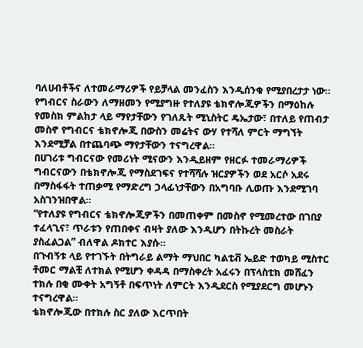ባለሀብቶችና ለተመራማሪዎች የይቻላል መንፈስን እንዲሰንቁ የሚያበረታታ ነው።
የግብርና ስራውን ለማዘመን የሚያግዙ የተለያዩ ቴክኖሎጂዎችን በማዕከሉ የመስክ ምልከታ ላይ ማየታቸውን የገለጹት ሚኒስትር ዴኤታው፣ በተለይ የጠብታ መስኖ የግብርና ቴክኖሎጂ በውስን መሬትና ውሃ የተሻለ ምርት ማግኘት እንደሚቻል በተጨባጭ ማየታቸውን ተናግረዋል።
በሀገሪቱ ግብርናው የመሪነት ሚናውን እንዲይዘም የዘርፉ ተመራማሪዎች ግብርናውን በቴክኖሎጂ የማስደገፍና የተሻሻሉ ዝርያዎችን ወደ አርሶ አደሩ በማስፋፋት ተጠቃሚ የማድረግ ኃላፊነታቸውን በአግባቡ ሊወጡ እንደሚገባ አስገንዝበዋል።
“የተለያዩ የግብርና ቴክኖሎጂዎችን በመጠቀም በመስኖ የሚመረተው በገበያ ተፈላጊና፣ ጥራቱን የጠበቀና ብዛት ያለው እንዲሆን በትኩረት መስራት ያስፈልጋል” ብለዋል ዶክተር እያሱ።
በጉብኝቱ ላይ የተገኙት በትግራይ ልማት ማህበር ካልቲቭ ኤይድ ተወካይ ሚስተር ቶመር ማልቺ ለተክል የሚሆን ቀዳዳ በማስቀረት አፈሩን በፕላስቲክ መሸፈን ተክሉ በቂ ሙቀት አግኝቶ በፍጥነት ለምርት እንዲደርስ የሚያደርግ መሆኑን ተናግረዋል።
ቴክኖሎጂው በተክሉ ስር ያለው እርጥበት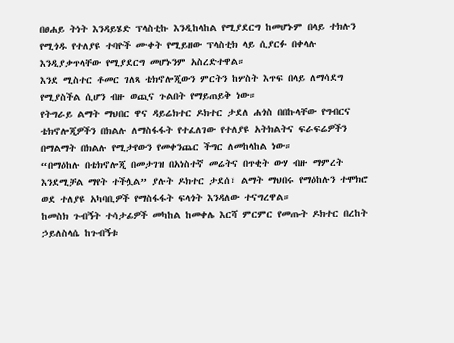በፀሐይ ትነት እንዳይሄድ ፕላስቲኩ እንዲከላከል የሚያደርግ ከመሆኑም በላይ ተክሉን የሚጎዱ የተለያዩ ተባዮች ሙቀት የሚይዘው ፕላስቲክ ላይ ሲያርፉ በቀላሉ እንዲያቃጥላቸው የሚያደርግ መሆኑንም አስረድተዋል።
እንደ ሚስተር ቶመር ገለጻ ቴክኖሎጂውን ምርትን ከሦስት እጥፍ በላይ ለማሳደግ የሚያስችል ሲሆን ብዙ ወጪና ጉልበት የማይጠይቅ ነው።
የትግራይ ልማት ማህበር ዋና ዳይሬክተር ዶክተር ታደለ ሐጎስ በበኩላቸው የግብርና ቴክኖሎጂዎችን በክልሉ ለማስፋፋት የተፈለገው የተለያዩ አትክልትና ፍራፍሬዎችን በማልማት በክልሉ የሚታየውን የመቀንጨር ችግር ለመከላከል ነው።
“በማዕከሉ በቴክኖሎጂ በመታገዝ በአነስተኛ መሬትና በጥቂት ውሃ ብዙ ማምረት እንደሚቻል ማየት ተችሏል” ያሉት ዶክተር ታደሰ፣ ልማት ማህበሩ የማዕከሉን ተሞክሮ ወደ ተለያዩ አካባቢዎች የማስፋፋት ፍላጎት እንዳለው ተናግረዋል።
ከመስክ ጉብኝት ተሳታፊዎች መካከል ከመቀሌ እርሻ ምርምር የመጡት ዶክተር በረከት ኃይለስላሴ ከጉብኝቱ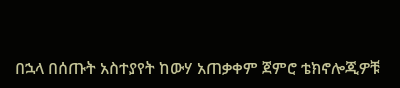በኋላ በሰጡት አስተያየት ከውሃ አጠቃቀም ጀምሮ ቴክኖሎጂዎቹ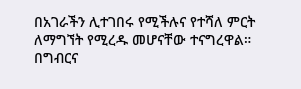በአገራችን ሊተገበሩ የሚችሉና የተሻለ ምርት ለማግኘት የሚረዱ መሆናቸው ተናግረዋል።
በግብርና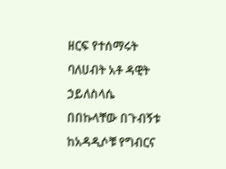ዘርፍ የተሰማሩት ባለሀብት አቶ ዳዊት ኃይለስላሴ በበኩላቸው በጉብኝቱ ከአዳዲሶቹ የግብርና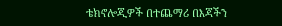ቴክኖሎጂዎች በተጨማሪ በእጃችን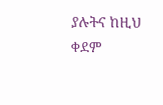ያሉትና ከዚህ ቀደም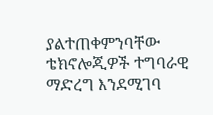ያልተጠቀምንባቸው ቴክኖሎጂዎች ተግባራዊ ማድረግ እንደሚገባ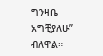ግንዛቤ አግቺያለሁ” ብለዋል።